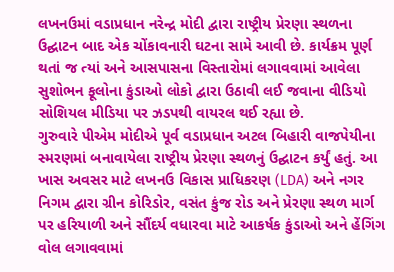લખનઉમાં વડાપ્રધાન નરેન્દ્ર મોદી દ્વારા રાષ્ટ્રીય પ્રેરણા સ્થળના ઉદ્ઘાટન બાદ એક ચોંકાવનારી ઘટના સામે આવી છે. કાર્યક્રમ પૂર્ણ થતાં જ ત્યાં અને આસપાસના વિસ્તારોમાં લગાવવામાં આવેલા સુશોભન ફૂલોના કુંડાઓ લોકો દ્વારા ઉઠાવી લઈ જવાના વીડિયો સોશિયલ મીડિયા પર ઝડપથી વાયરલ થઈ રહ્યા છે.
ગુરુવારે પીએમ મોદીએ પૂર્વ વડાપ્રધાન અટલ બિહારી વાજપેયીના સ્મરણમાં બનાવાયેલા રાષ્ટ્રીય પ્રેરણા સ્થળનું ઉદ્ઘાટન કર્યું હતું. આ ખાસ અવસર માટે લખનઉ વિકાસ પ્રાધિકરણ (LDA) અને નગર નિગમ દ્વારા ગ્રીન કોરિડોર, વસંત કુંજ રોડ અને પ્રેરણા સ્થળ માર્ગ પર હરિયાળી અને સૌંદર્ય વધારવા માટે આકર્ષક કુંડાઓ અને હેંગિંગ વોલ લગાવવામાં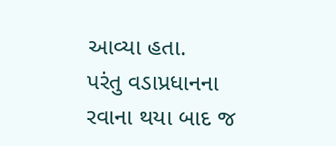આવ્યા હતા.
પરંતુ વડાપ્રધાનના રવાના થયા બાદ જ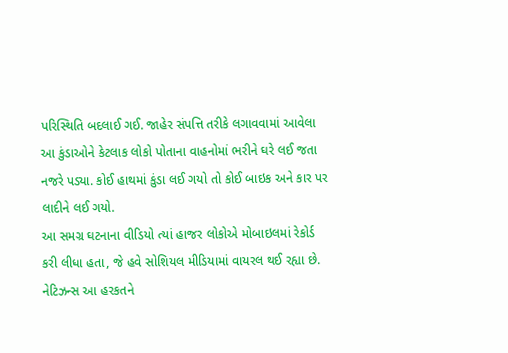પરિસ્થિતિ બદલાઈ ગઈ. જાહેર સંપત્તિ તરીકે લગાવવામાં આવેલા આ કુંડાઓને કેટલાક લોકો પોતાના વાહનોમાં ભરીને ઘરે લઈ જતા નજરે પડ્યા. કોઈ હાથમાં કુંડા લઈ ગયો તો કોઈ બાઇક અને કાર પર લાદીને લઈ ગયો.
આ સમગ્ર ઘટનાના વીડિયો ત્યાં હાજર લોકોએ મોબાઇલમાં રેકોર્ડ કરી લીધા હતા, જે હવે સોશિયલ મીડિયામાં વાયરલ થઈ રહ્યા છે. નેટિઝન્સ આ હરકતને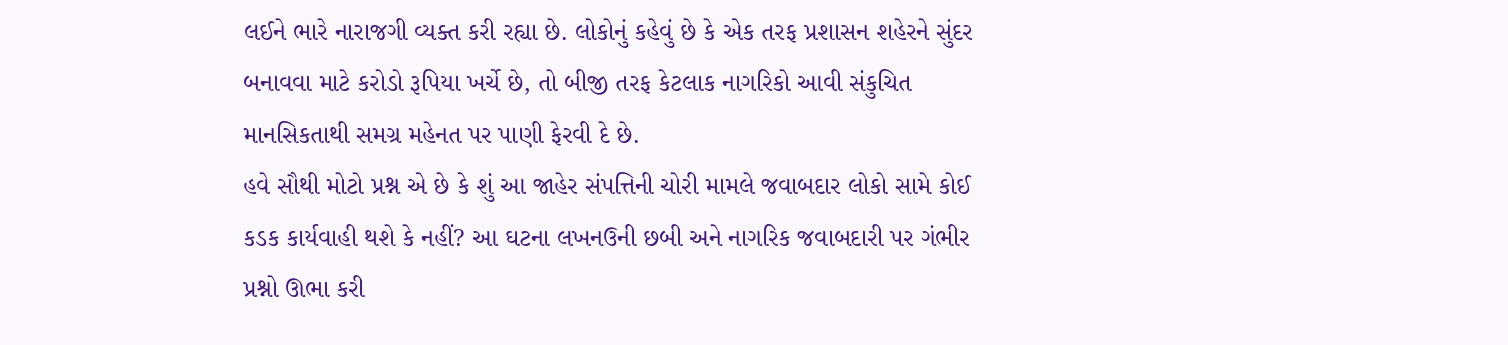લઈને ભારે નારાજગી વ્યક્ત કરી રહ્યા છે. લોકોનું કહેવું છે કે એક તરફ પ્રશાસન શહેરને સુંદર બનાવવા માટે કરોડો રૂપિયા ખર્ચે છે, તો બીજી તરફ કેટલાક નાગરિકો આવી સંકુચિત માનસિકતાથી સમગ્ર મહેનત પર પાણી ફેરવી દે છે.
હવે સૌથી મોટો પ્રશ્ન એ છે કે શું આ જાહેર સંપત્તિની ચોરી મામલે જવાબદાર લોકો સામે કોઈ કડક કાર્યવાહી થશે કે નહીં? આ ઘટના લખનઉની છબી અને નાગરિક જવાબદારી પર ગંભીર પ્રશ્નો ઊભા કરી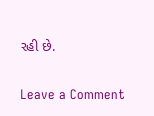રહી છે.


Leave a Comment